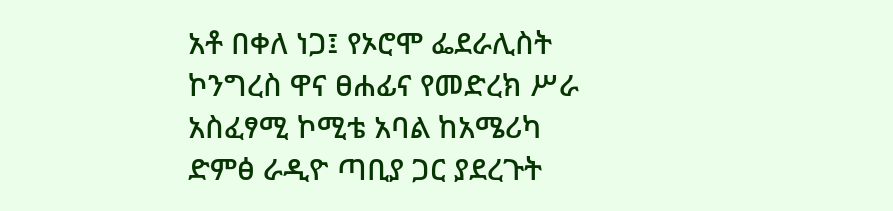አቶ በቀለ ነጋ፤ የኦሮሞ ፌደራሊስት ኮንግረስ ዋና ፀሐፊና የመድረክ ሥራ አስፈፃሚ ኮሚቴ አባል ከአሜሪካ ድምፅ ራዲዮ ጣቢያ ጋር ያደረጉት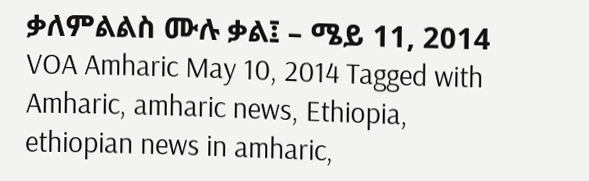ቃለምልልስ ሙሉ ቃል፤ – ሜይ 11, 2014 VOA Amharic May 10, 2014 Tagged with Amharic, amharic news, Ethiopia, ethiopian news in amharic,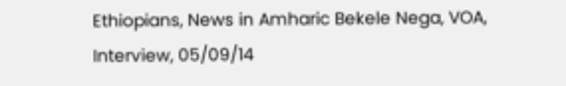Ethiopians, News in Amharic Bekele Nega, VOA, Interview, 05/09/14